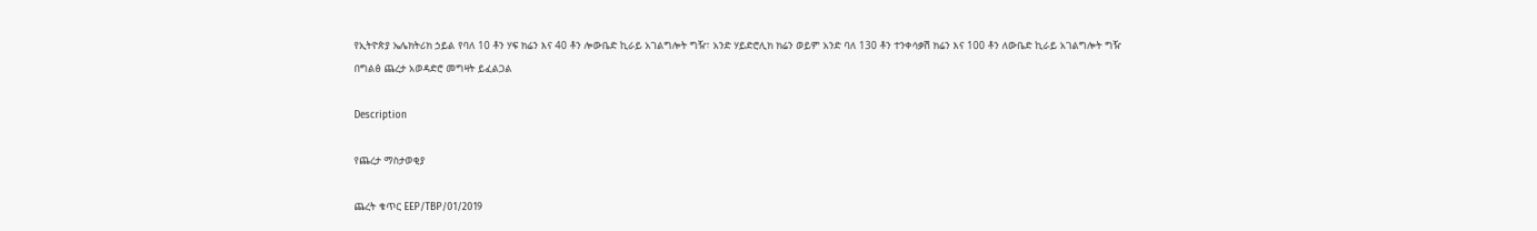የኢትዮጵያ ኤሌክትሪክ ኃይል የባለ 10 ቶን ሃፍ ክሬን እና 40 ቶን ሎውቤድ ኪራይ አገልግሎት ግዥ፣ አንድ ሃይድሮሊክ ክሬን ወይም አንድ ባለ 130 ቶን ተንቀሳቃሽ ክሬን እና 100 ቶን ለውቤድ ኪራይ አገልግሎት ግዥ በግልፅ ጨረታ አወዳድሮ መግዛት ይፈልጋል

Description

የጨረታ ማስታወቂያ

ጨረት ቁጥር EEP/TBP/01/2019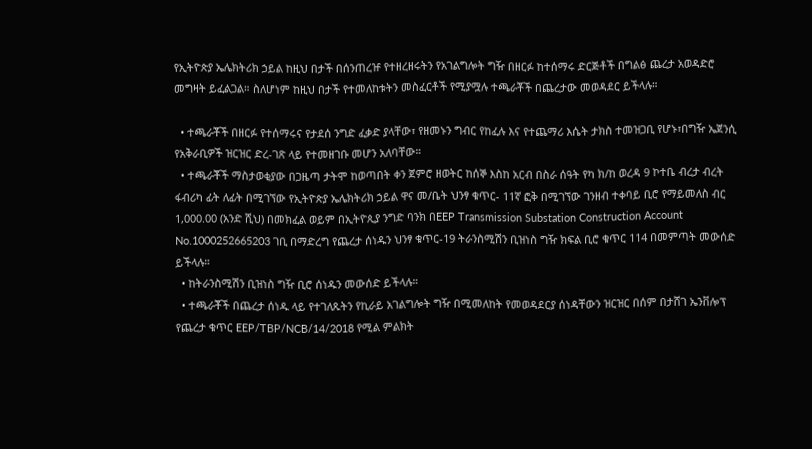የኢትዮጵያ ኤሌክትሪክ ኃይል ከዚህ በታች በሰንጠረዡ የተዘረዘሩትን የአገልግሎት ግዥ በዘርፉ ከተሰማሩ ድርጅቶች በግልፅ ጨረታ አወዳድሮ መግዛት ይፈልጋል። ስለሆነም ከዚህ በታች የተመለከቱትን መስፈርቶች የሚያሟሉ ተጫራቾች በጨረታው መወዳደር ይችላሉ።

  • ተጫራቾች በዘርፉ የተሰማሩና የታደሰ ንግድ ፈቃድ ያላቸው፣ የዘመኑን ግብር የከፈሉ እና የተጨማሪ እሴት ታክስ ተመዝጋቢ የሆኑ፣በግዥ ኤጀንሲ የአቅራቢዎች ዝርዝር ድረ-ገጽ ላይ የተመዘገቡ መሆን አለባቸው።
  • ተጫራቾች ማስታወቂያው በጋዜጣ ታትሞ ከወጣበት ቀን ጀምሮ ዘወትር ከሰኞ እስከ አርብ በስራ ሰዓት የካ ክ/ከ ወረዳ 9 ኮተቤ ብረታ ብረት ፋብሪካ ፊት ለፊት በሚገኘው የኢትዮጵያ ኤሌክትሪክ ኃይል ዋና መ/ቤት ህንፃ ቁጥር- 11ኛ ፎቅ በሚገኘው ገንዘብ ተቀባይ ቢሮ የማይመለስ ብር 1,000.00 (አንድ ሺህ) በመክፈል ወይም በኢትዮጲያ ንግድ ባንክ በEEP Transmission Substation Construction Account No.1000252665203 ገቢ በማድረግ የጨረታ ሰነዱን ህንፃ ቁጥር-19 ትራንስሚሽን ቢዝነስ ግዥ ክፍል ቢሮ ቁጥር 114 በመምጣት መውሰድ ይችላሉ።
  • ከትራንስሚሽን ቢዝነስ ግዥ ቢሮ ሰነዱን መውሰድ ይችላሉ።
  • ተጫራቾች በጨረታ ሰነዱ ላይ የተገለጹትን የኪራይ አገልግሎት ግዥ በሚመለከት የመወዳደርያ ሰነዳቸውን ዝርዝር በሰም በታሸገ ኤንቨሎፕ የጨረታ ቁጥር EEP/TBP/NCB/14/2018 የሚል ምልክት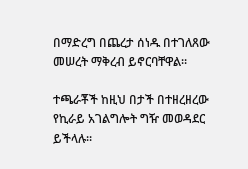በማድረግ በጨረታ ሰነዱ በተገለጸው መሠረት ማቅረብ ይኖርባቸዋል።

ተጫራቾች ከዚህ በታች በተዘረዘረው የኪራይ አገልግሎት ግዥ መወዳደር ይችላሉ።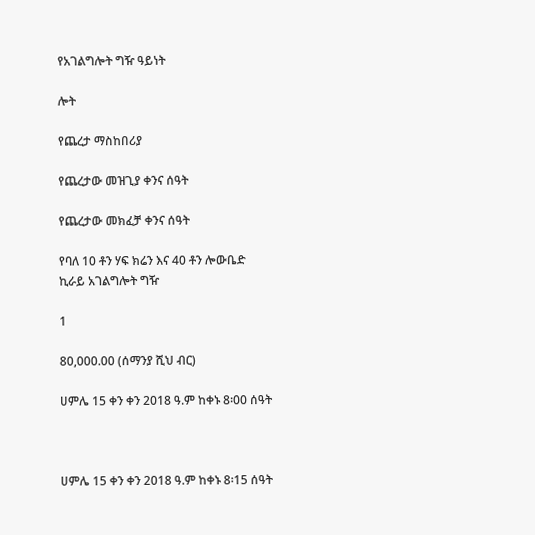የአገልግሎት ግዥ ዓይነት

ሎት

የጨረታ ማስከበሪያ

የጨረታው መዝጊያ ቀንና ሰዓት

የጨረታው መክፈቻ ቀንና ሰዓት

የባለ 10 ቶን ሃፍ ክሬን እና 40 ቶን ሎውቤድ ኪራይ አገልግሎት ግዥ

1

80,000.00 (ሰማንያ ሺህ ብር)

ሀምሌ 15 ቀን ቀን 2018 ዓ.ም ከቀኑ 8፡00 ሰዓት



ሀምሌ 15 ቀን ቀን 2018 ዓ.ም ከቀኑ 8፡15 ሰዓት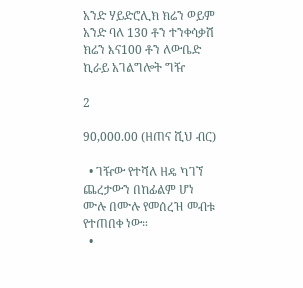አንድ ሃይድሮሊክ ክሬን ወይም አንድ ባለ 130 ቶን ተንቀሳቃሽ ክሬን እና100 ቶን ለውቤድ ኪራይ አገልግሎት ግዥ

2

90,000.00 (ዘጠና ሺህ ብር)

  • ገዥው የተሻለ ዘዴ ካገኘ ጨረታውን በከፊልም ሆነ ሙሉ በሙሉ የመሰረዝ መብቱ የተጠበቀ ነው።
  •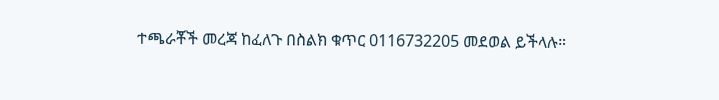ተጫራቾች መረጃ ከፈለጉ በስልክ ቁጥር 0116732205 መደወል ይችላሉ።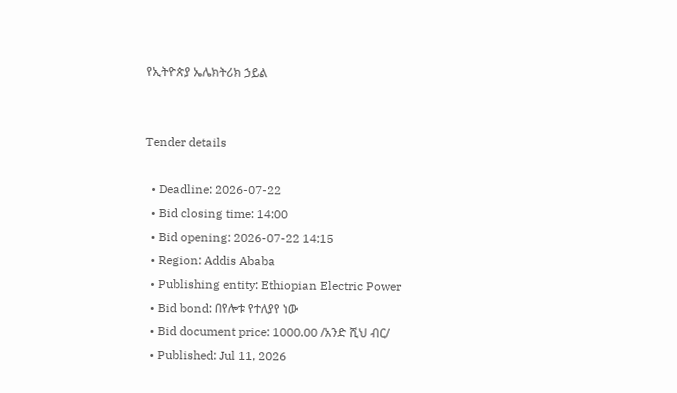የኢትዮጵያ ኤሌክትሪክ ኃይል


Tender details

  • Deadline: 2026-07-22
  • Bid closing time: 14:00
  • Bid opening: 2026-07-22 14:15
  • Region: Addis Ababa
  • Publishing entity: Ethiopian Electric Power
  • Bid bond: በየሎቱ የተለያየ ነው
  • Bid document price: 1000.00 /አንድ ሺህ ብር/
  • Published: Jul 11, 2026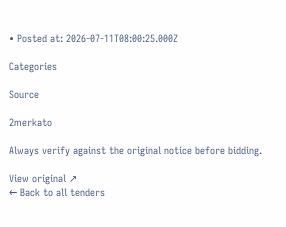• Posted at: 2026-07-11T08:00:25.000Z

Categories

Source

2merkato

Always verify against the original notice before bidding.

View original ↗
← Back to all tenders